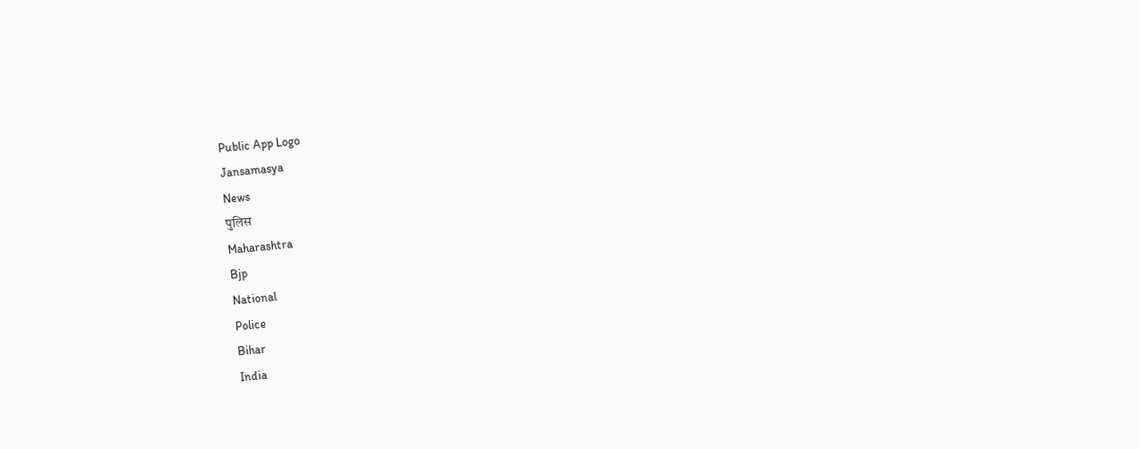Public App Logo
Jansamasya
News
पुलिस
Maharashtra
Bjp
National
Police
Bihar
India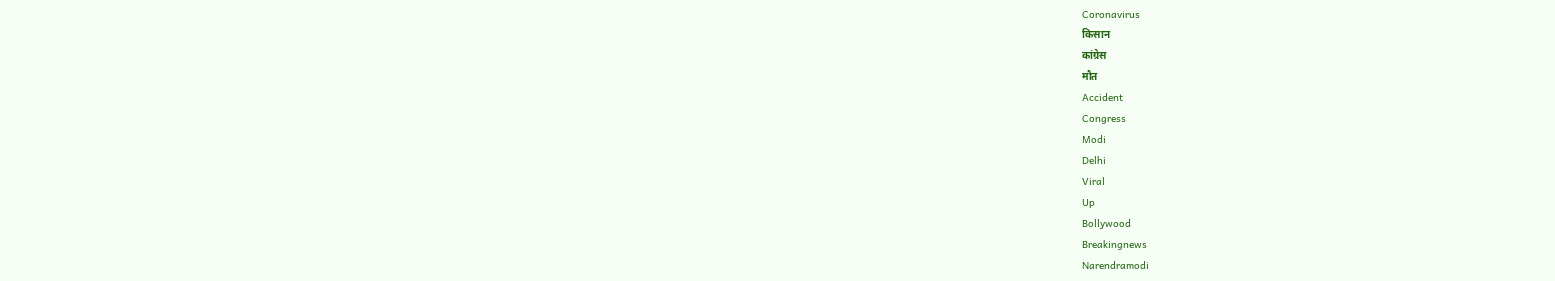Coronavirus
किसान
कांग्रेस
मौत
Accident
Congress
Modi
Delhi
Viral
Up
Bollywood
Breakingnews
Narendramodi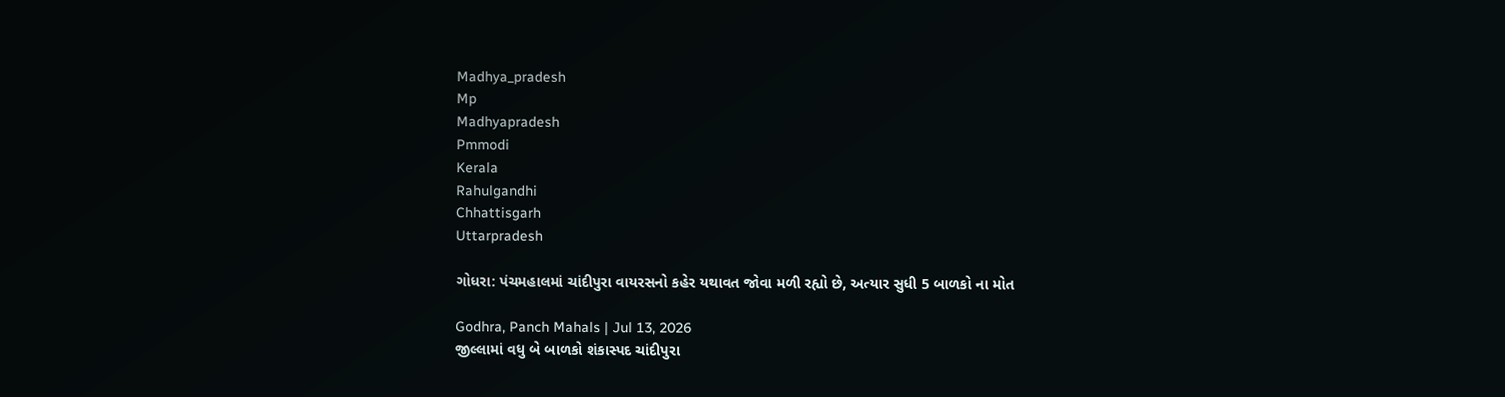Madhya_pradesh
Mp
Madhyapradesh
Pmmodi
Kerala
Rahulgandhi
Chhattisgarh
Uttarpradesh

ગોધરા: પંચમહાલમાં ચાંદીપુરા વાયરસનો કહેર યથાવત જોવા મળી રહ્યો છે, અત્યાર સુધી 5 બાળકો ના મોત

Godhra, Panch Mahals | Jul 13, 2026
જીલ્લામાં વધુ બે બાળકો શંકાસ્પદ ચાંદીપુરા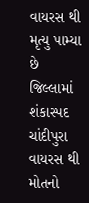વાયરસ થી મૃત્યુ પામ્યા છે જિલ્લામાં શંકાસ્પદ ચાંદીપુરા વાયરસ થી મોતનો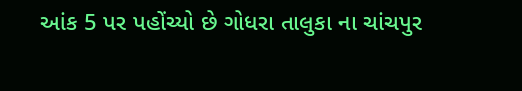આંક 5 પર પહોંચ્યો છે ગોધરા તાલુકા ના ચાંચપુર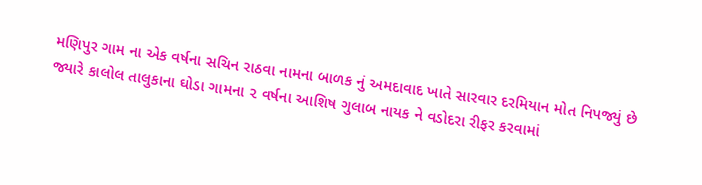મણિપુર ગામ ના એક વર્ષના સચિન રાઠવા નામના બાળક નું અમદાવાદ ખાતે સારવાર દરમિયાન મોત નિપજ્યું છે જ્યારે કાલોલ તાલુકાના ઘોડા ગામના ૨ વર્ષના આશિષ ગુલાબ નાયક ને વડોદરા રીફર કરવામાં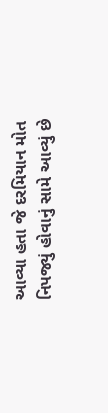આવ્યા હતા જે દરમિયાન મોત નિપજ્યું હોવાનું સામે આવ્યું છે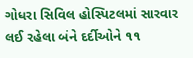ગોધરા સિવિલ હોસ્પિટલમાં સારવાર લઈ રહેલા બંને દર્દીઓને ૧૧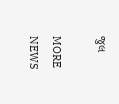જુલ

MORE NEWS